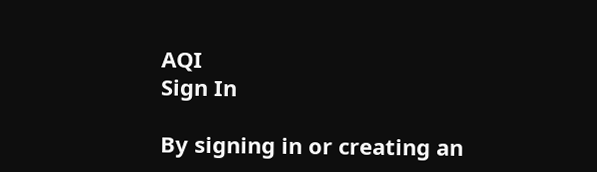AQI
Sign In

By signing in or creating an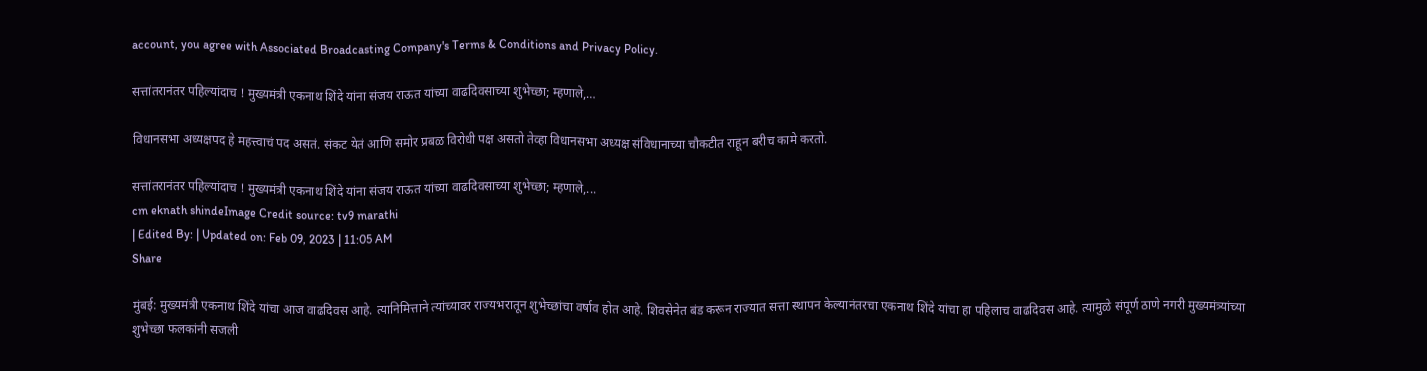account, you agree with Associated Broadcasting Company's Terms & Conditions and Privacy Policy.

सत्तांतरानंतर पहिल्यांदाच ! मुख्यमंत्री एकनाथ शिंदे यांना संजय राऊत यांच्या वाढदिवसाच्या शुभेच्छा; म्हणाले,…

विधानसभा अध्यक्षपद हे महत्त्वाचं पद असतं. संकट येतं आणि समोर प्रबळ विरोधी पक्ष असतो तेव्हा विधानसभा अध्यक्ष संविधानाच्या चौकटीत राहून बरीच कामे करतो.

सत्तांतरानंतर पहिल्यांदाच ! मुख्यमंत्री एकनाथ शिंदे यांना संजय राऊत यांच्या वाढदिवसाच्या शुभेच्छा; म्हणाले,...
cm eknath shindeImage Credit source: tv9 marathi
| Edited By: | Updated on: Feb 09, 2023 | 11:05 AM
Share

मुंबई: मुख्यमंत्री एकनाथ शिंदे यांचा आज वाढदिवस आहे. त्यानिमित्ताने त्यांच्यावर राज्यभरातून शुभेच्छांचा वर्षाव होत आहे. शिवसेनेत बंड करून राज्यात सत्ता स्थापन केल्यानंतरचा एकनाथ शिंदे यांचा हा पहिलाच वाढदिवस आहे. त्यामुळे संपूर्ण ठाणे नगरी मुख्यमंत्र्यांच्या शुभेच्छा फलकांनी सजली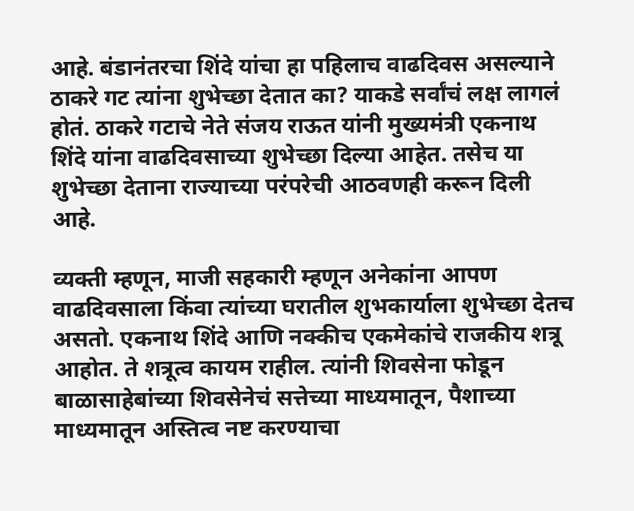आहे. बंडानंतरचा शिंदे यांचा हा पहिलाच वाढदिवस असल्याने ठाकरे गट त्यांना शुभेच्छा देतात का? याकडे सर्वांचं लक्ष लागलं होतं. ठाकरे गटाचे नेते संजय राऊत यांनी मुख्यमंत्री एकनाथ शिंदे यांना वाढदिवसाच्या शुभेच्छा दिल्या आहेत. तसेच या शुभेच्छा देताना राज्याच्या परंपरेची आठवणही करून दिली आहे.

व्यक्ती म्हणून, माजी सहकारी म्हणून अनेकांना आपण वाढदिवसाला किंवा त्यांच्या घरातील शुभकार्याला शुभेच्छा देतच असतो. एकनाथ शिंदे आणि नक्कीच एकमेकांचे राजकीय शत्रू आहोत. ते शत्रूत्व कायम राहील. त्यांनी शिवसेना फोडून बाळासाहेबांच्या शिवसेनेचं सत्तेच्या माध्यमातून, पैशाच्या माध्यमातून अस्तित्व नष्ट करण्याचा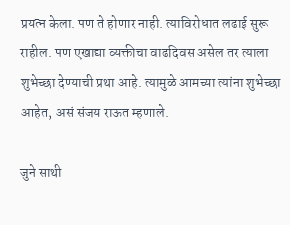प्रयत्न केला. पण ते होणार नाही. त्याविरोधात लढाई सुरू राहील. पण एखाद्या व्यक्तीचा वाढदिवस असेल तर त्याला शुभेच्छा देण्याची प्रथा आहे. त्यामुळे आमच्या त्यांना शुभेच्छा आहेत, असं संजय राऊत म्हणाले.

जुने साथी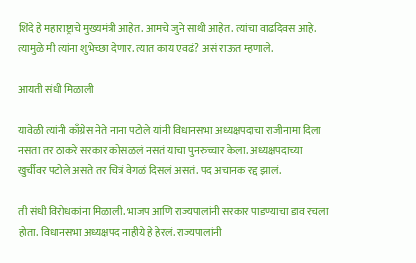शिंदे हे महाराष्ट्राचे मुख्यमंत्री आहेत. आमचे जुने साथी आहेत. त्यांचा वाढदिवस आहे. त्यामुळे मी त्यांना शुभेच्छा देणार. त्यात काय एवढं? असं राऊत म्हणाले.

आयती संधी मिळाली

यावेळी त्यांनी काँग्रेस नेते नाना पटोले यांनी विधानसभा अध्यक्षपदाचा राजीनामा दिला नसता तर ठाकरे सरकार कोसळलं नसतं याचा पुनरुच्चार केला. अध्यक्षपदाच्या खुर्चीवर पटोले असते तर चित्रं वेगळं दिसलं असतं. पद अचानक रद्द झालं.

ती संधी विरोधकांना मिळाली. भाजप आणि राज्यपालांनी सरकार पाडण्याचा डाव रचला होता. विधानसभा अध्यक्षपद नाहीये हे हेरलं. राज्यपालांनी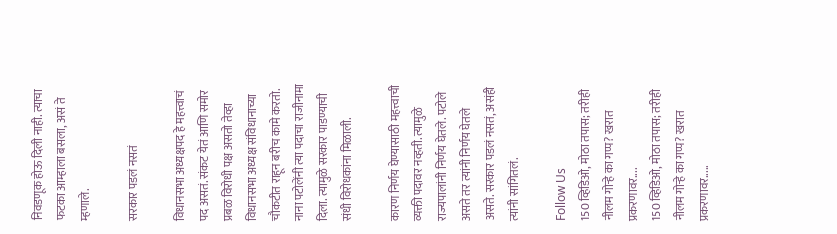निवडणूक होऊ दिली नाही. त्याचा फटका आम्हाला बसला, असं ते म्हणाले.

सरकार पडलं नसतं

विधानसभा अध्यक्षपद हे महत्त्वाचं पद असतं. संकट येतं आणि समोर प्रबळ विरोधी पक्ष असतो तेव्हा विधानसभा अध्यक्ष संविधानाच्या चौकटीत राहून बरीच कामे करतो. नाना पटोलेंनी त्या पदाचा राजीनामा दिला. त्यामुळे सरकार पाडण्याची संधी विरोधकांना मिळाली.

कारण निर्णय घेण्यासाठी महत्त्वाची व्यक्ती पदावर नव्हती. त्यामुळे राज्यपालांनी निर्णय घेतले. पटोले असते तर त्यांनी निर्णय घेतले असते. सरकार पडलं नसतं, असंही त्यांनी सांगितलं.

Follow Us
150 व्हिडिओ, मोठा तपास; तरीही नीलम गोऱ्हे का गप्प? खरात प्रकरणावर....
150 व्हिडिओ, मोठा तपास; तरीही नीलम गोऱ्हे का गप्प? खरात प्रकरणावर.....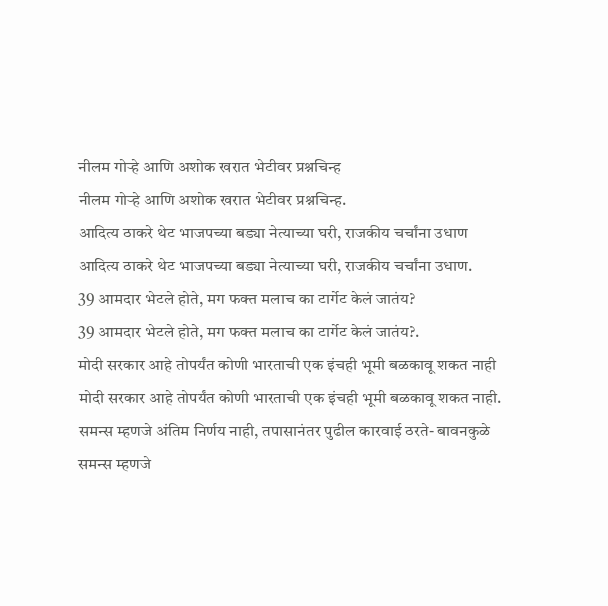नीलम गोऱ्हे आणि अशोक खरात भेटीवर प्रश्नचिन्ह
नीलम गोऱ्हे आणि अशोक खरात भेटीवर प्रश्नचिन्ह.
आदित्य ठाकरे थेट भाजपच्या बड्या नेत्याच्या घरी, राजकीय चर्चांना उधाण
आदित्य ठाकरे थेट भाजपच्या बड्या नेत्याच्या घरी, राजकीय चर्चांना उधाण.
39 आमदार भेटले होते, मग फक्त मलाच का टार्गेट केलं जातंय?
39 आमदार भेटले होते, मग फक्त मलाच का टार्गेट केलं जातंय?.
मोदी सरकार आहे तोपर्यंत कोणी भारताची एक इंचही भूमी बळकावू शकत नाही
मोदी सरकार आहे तोपर्यंत कोणी भारताची एक इंचही भूमी बळकावू शकत नाही.
समन्स म्हणजे अंतिम निर्णय नाही, तपासानंतर पुढील कारवाई ठरते- बावनकुळे
समन्स म्हणजे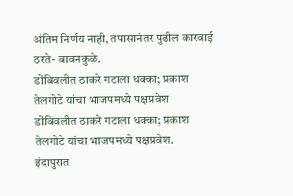अंतिम निर्णय नाही, तपासानंतर पुढील कारवाई ठरते- बावनकुळे.
डोंबिवलीत ठाकरे गटाला धक्का; प्रकाश तेलगोटे यांचा भाजपमध्ये पक्षप्रवेश
डोंबिवलीत ठाकरे गटाला धक्का; प्रकाश तेलगोटे यांचा भाजपमध्ये पक्षप्रवेश.
इंदापुरात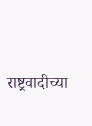राष्ट्रवादीच्या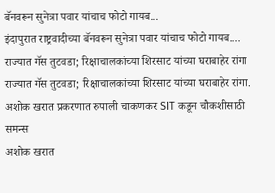बॅनवरून सुनेत्रा पवार यांचाच फोटो गायब...
इंदापुरात राष्ट्रवादीच्या बॅनवरून सुनेत्रा पवार यांचाच फोटो गायब....
राज्यात गॅस तुटवडा; रिक्षाचालकांच्या शिरसाट यांच्या घराबाहेर रांगा
राज्यात गॅस तुटवडा; रिक्षाचालकांच्या शिरसाट यांच्या घराबाहेर रांगा.
अशोक खरात प्रकरणात रुपाली चाकणकर SIT कडून चौकशीसाठी समन्स
अशोक खरात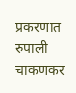प्रकरणात रुपाली चाकणकर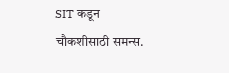SIT कडून चौकशीसाठी समन्स.